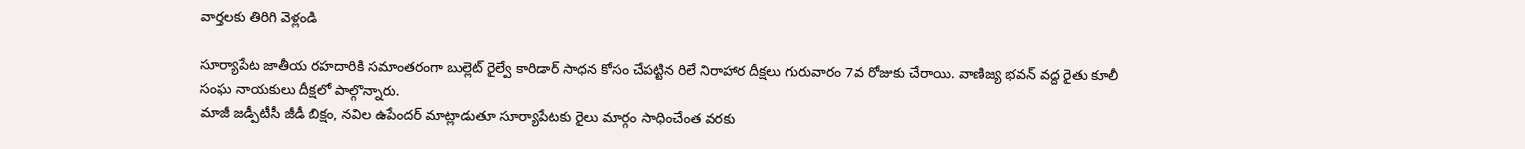వార్తలకు తిరిగి వెళ్లండి

సూర్యాపేట జాతీయ రహదారికి సమాంతరంగా బుల్లెట్ రైల్వే కారిడార్ సాధన కోసం చేపట్టిన రిలే నిరాహార దీక్షలు గురువారం 7వ రోజుకు చేరాయి. వాణిజ్య భవన్ వద్ద రైతు కూలీ సంఘ నాయకులు దీక్షలో పాల్గొన్నారు.
మాజీ జడ్పీటీసీ జీడీ బిక్షం, నవిల ఉపేందర్ మాట్లాడుతూ సూర్యాపేటకు రైలు మార్గం సాధించేంత వరకు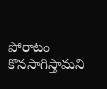పోరాటం కొనసాగిస్తామని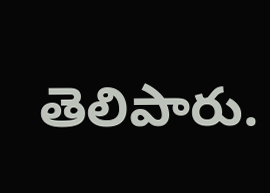తెలిపారు.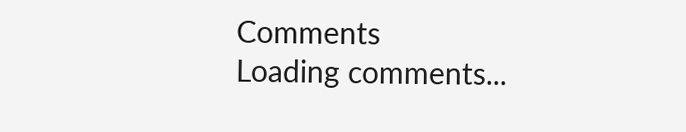Comments
Loading comments...